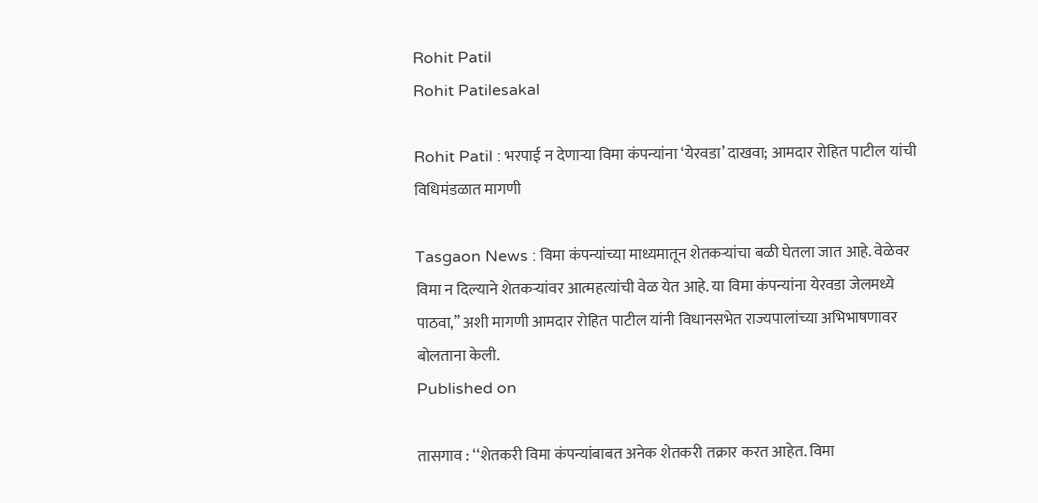Rohit Patil
Rohit Patilesakal

Rohit Patil : भरपाई न देणाऱ्या विमा कंपन्यांना ‘येरवडा’ दाखवा; आमदार रोहित पाटील यांची विधिमंडळात मागणी

Tasgaon News : विमा कंपन्यांच्या माध्यमातून शेतकऱ्यांचा बळी घेतला जात आहे. वेळेवर विमा न दिल्याने शेतकऱ्यांवर आत्महत्यांची वेळ येत आहे. या विमा कंपन्यांना येरवडा जेलमध्ये पाठवा,’’ अशी मागणी आमदार रोहित पाटील यांनी विधानसभेत राज्यपालांच्या अभिभाषणावर बोलताना केली.
Published on

तासगाव : ‘‘शेतकरी विमा कंपन्यांबाबत अनेक शेतकरी तक्रार करत आहेत. विमा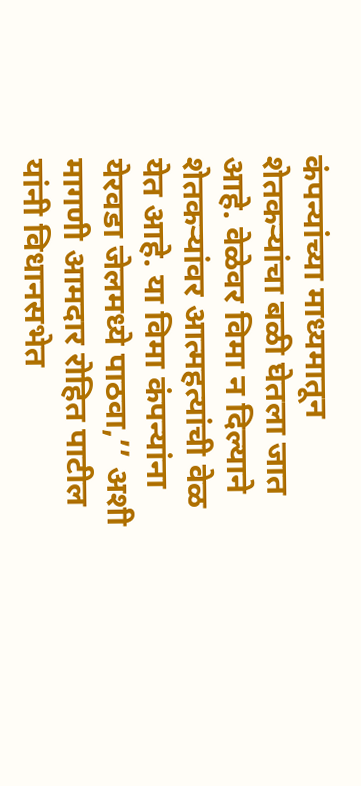कंपन्यांच्या माध्यमातून शेतकऱ्यांचा बळी घेतला जात आहे. वेळेवर विमा न दिल्याने शेतकऱ्यांवर आत्महत्यांची वेळ येत आहे. या विमा कंपन्यांना येरवडा जेलमध्ये पाठवा,’’ अशी मागणी आमदार रोहित पाटील यांनी विधानसभेत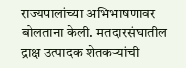राज्यपालांच्या अभिभाषणावर बोलताना केली. मतदारसंघातील द्राक्ष उत्पादक शेतकऱ्यांची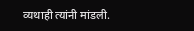व्यथाही त्यांनी मांडली.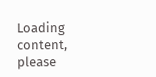Loading content, please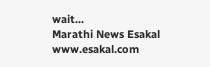wait...
Marathi News Esakal
www.esakal.com